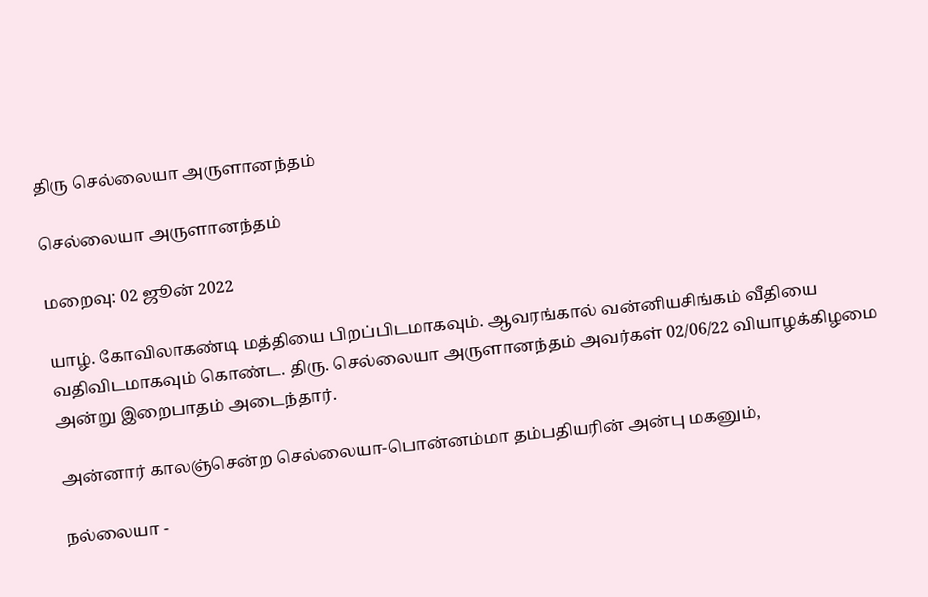திரு செல்லையா அருளானந்தம்

செல்லையா அருளானந்தம்

மறைவு: 02 ஜூன் 2022

யாழ். கோவிலாகண்டி மத்தியை பிறப்பிடமாகவும். ஆவரங்கால் வன்னியசிங்கம் வீதியை வதிவிடமாகவும் கொண்ட. திரு. செல்லையா அருளானந்தம் அவர்கள் 02/06/22 வியாழக்கிழமை அன்று இறைபாதம் அடைந்தார்.

அன்னார் காலஞ்சென்ற செல்லையா-பொன்னம்மா தம்பதியரின் அன்பு மகனும்,

நல்லையா -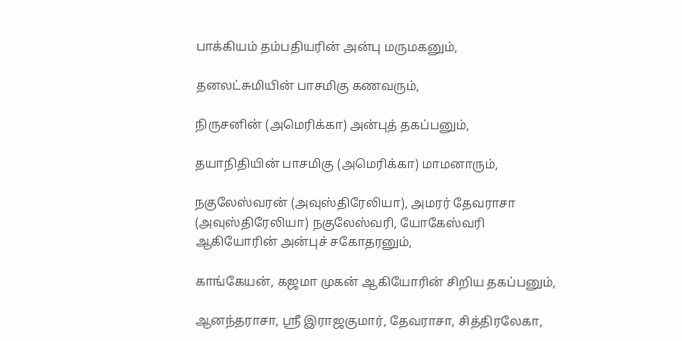பாக்கியம் தம்பதியரின் அன்பு மருமகனும்,

தனலட்சுமியின் பாசமிகு கணவரும்,

நிருசனின் (அமெரிக்கா) அன்புத் தகப்பனும்,

தயாநிதியின் பாசமிகு (அமெரிக்கா) மாமனாரும்,

நகுலேஸ்வரன் (அவுஸ்திரேலியா), அமரர் தேவராசா (அவுஸ்திரேலியா) நகுலேஸ்வரி, யோகேஸ்வரி ஆகியோரின் அன்புச் சகோதரனும்,

காங்கேயன், கஜமா முகன் ஆகியோரின் சிறிய தகப்பனும்,

ஆனந்தராசா, ஸ்ரீ இராஜகுமார், தேவராசா, சித்திரலேகா,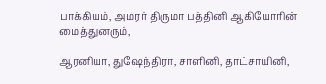பாக்கியம், அமரர் திருமா பத்தினி ஆகியோரின் மைத்துனரும்,

ஆரனியா, துஷேந்திரா, சாளினி, தாட்சாயினி,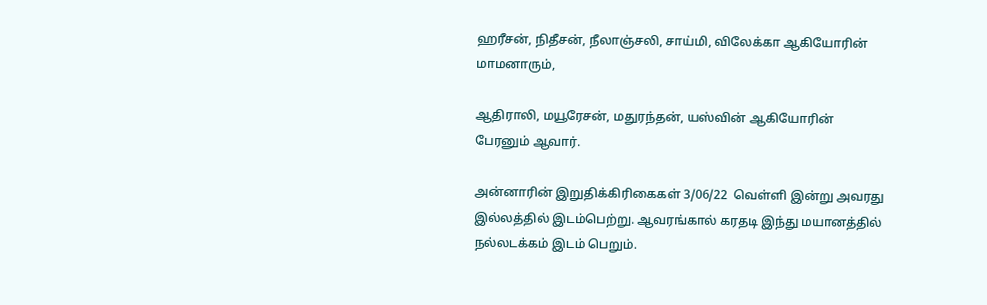ஹரீசன், நிதீசன், நீலாஞ்சலி, சாய்மி, விலேக்கா ஆகியோரின் மாமனாரும்,

ஆதிராலி, மயூரேசன், மதுரந்தன், யஸ்வின் ஆகியோரின் பேரனும் ஆவார்.

அன்னாரின் இறுதிக்கிரிகைகள் 3/06/22  வெள்ளி இன்று அவரது இல்லத்தில் இடம்பெற்று. ஆவரங்கால் கரதடி இந்து மயானத்தில் நல்லடக்கம் இடம் பெறும்.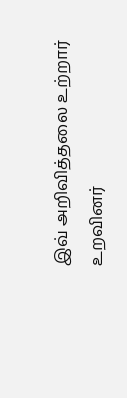இவ் அறிவித்தலை உற்றார் உறவினர்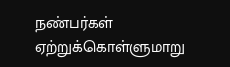நண்பர்கள் ஏற்றுக்கொள்ளுமாறு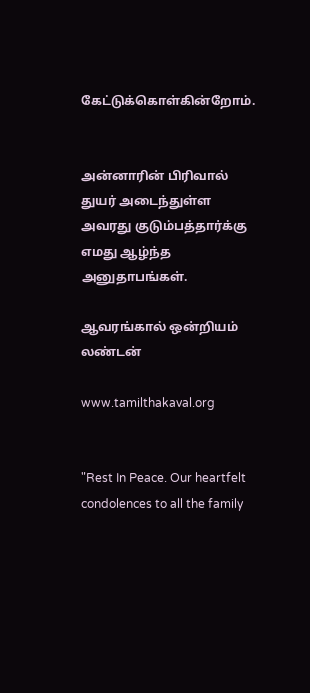கேட்டுக்கொள்கின்றோம்.


அன்னாரின் பிரிவால் துயர் அடைந்துள்ள அவரது குடும்பத்தார்க்கு எமது ஆழ்ந்த அனுதாபங்கள்.

ஆவரங்கால் ஒன்றியம் லண்டன்

www.tamilthakaval.org


"Rest In Peace. Our heartfelt condolences to all the family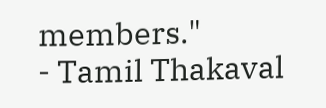members."
- Tamil Thakaval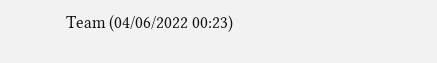Team (04/06/2022 00:23)